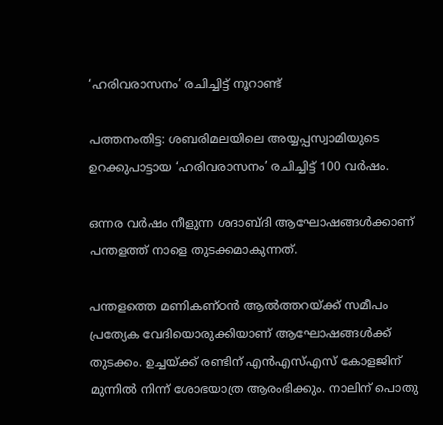‘ഹരിവരാസനം’ രചിച്ചിട്ട് നൂറാണ്ട്

പത്തനംതിട്ട: ശബരിമലയിലെ അയ്യപ്പസ്വാമിയുടെ ഉറക്കുപാട്ടായ ‘ഹരിവരാസനം’ രചിച്ചിട്ട് 100 വര്‍ഷം.

ഒന്നര വര്‍ഷം നീളുന്ന ശദാബ്ദി ആഘോഷങ്ങള്‍ക്കാണ് പന്തളത്ത് നാളെ തുടക്കമാകുന്നത്.

പന്തളത്തെ മണികണ്ഠന്‍ ആല്‍ത്തറയ്ക്ക് സമീപം പ്രത്യേക വേദിയൊരുക്കിയാണ് ആഘോഷങ്ങള്‍ക്ക് തുടക്കം. ഉച്ചയ്ക്ക് രണ്ടിന് എന്‍എസ്‌എസ് കോളജിന് മുന്നില്‍ നിന്ന് ശോഭയാത്ര ആരംഭിക്കും. നാലിന് പൊതു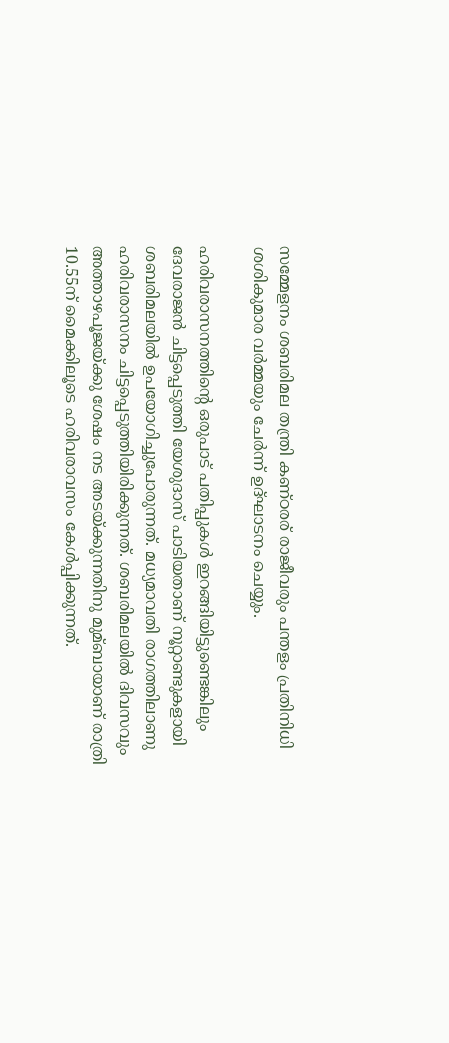സമ്മേളനം ശബരിമല തന്ത്രി കണ്ഠരര് രാജീവരും പന്തളം പ്രതിനിധി ശശികുമാര വര്‍മ്മയും ചേര്‍ന്ന് ഉദ്ഘാടനം ചെയ്യും.

ഹരിവരാസനത്തിന്റെ ഒരുപാട് പതിപ്പുകള്‍ ഇറങ്ങിയിട്ടുണ്ടെങ്കിലും ദേവരാജന്‍ ചിട്ടപ്പെടുത്തി യേശുദാസ് പാടിയതാണ് നൂറ്റാണ്ടുകളായി ശബരിമലയില്‍ ഉപയോഗിച്ചുപോരുന്നത്. മധ്യമാവതി രാഗത്തിലാണു ഹരിവരാസനം ചിട്ടപ്പെടുത്തിയിരിക്കുന്നത്. ശബരിമലയില്‍ ദിവസവും അത്താഴപൂജയ്ക്കു ശേഷം നട അടയ്ക്കുന്നതിനു മുമ്ബായാണ് രാത്രി 10.55ന്‌ മൈക്കിലൂടെ ഹരിവരാവസം കേള്‍പ്പിക്കുന്നത്.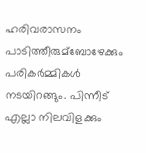ഹരിവരാസനം പാടിത്തീരുമ്ബോഴേക്കും പരികര്‍മ്മികള്‍ നടയിറങ്ങും. പിന്നീട് എല്ലാ നിലവിളക്കും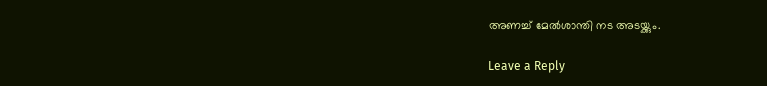അണച്ച്‌ മേല്‍ശാന്തി നട അടയ്ക്കും.

Leave a Reply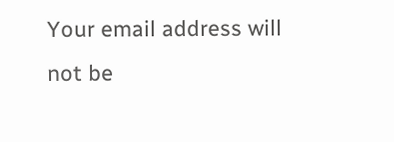Your email address will not be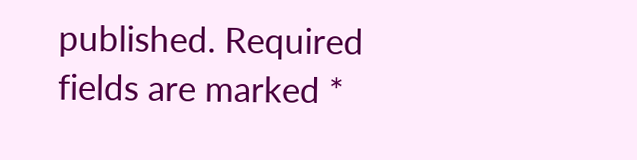published. Required fields are marked *